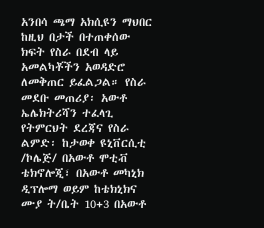አንበሳ ጫማ አክሲዩን ማህበር ከዚህ በታች በተጠቀሰው ክፍት የስራ በደብ ላይ አመልካቾችን አወዳድሮ ለመቅጠር ይፈልጋል። የስራ መደቡ መጠሪያ፡ አውቶ ኤሌክትሪሻን ተፈላጊ የትምርህት ደረጃና የስራ ልምድ፡ ከታወቀ ዩኒቨርሲቲ /ኮሌጅ/ በአውቶ ሞቲቭ ቴክኖሎጂ፣ በአውቶ መካኒክ ዲፕሎማ ወይም ከቴክኒክና ሙያ ት/ቤት 10+3 በአውቶ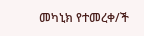መካኒክ የተመረቀ/ች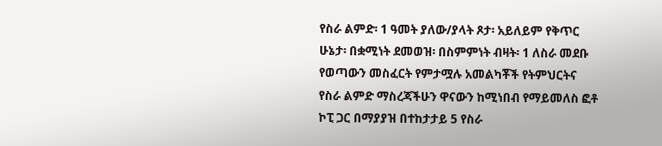የስራ ልምድ፡ 1 ዓመት ያለው/ያላት ጾታ፡ አይለይም የቅጥር ሁኔታ፡ በቋሚነት ደመወዝ፡ በስምምነት ብዛት፡ 1 ለስራ መደቡ የወጣውን መስፈርት የምታሟሉ አመልካቾች የትምህርትና የስራ ልምድ ማስረጃችሁን ዋናውን ከሚነበብ የማይመለስ ፎቶ ኮፒ ጋር በማያያዝ በተከታታይ 5 የስራ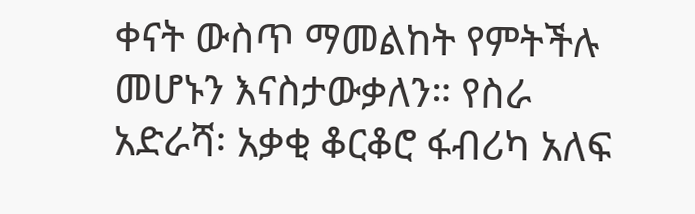ቀናት ውስጥ ማመልከት የምትችሉ መሆኑን እናስታውቃለን። የስራ አድራሻ፡ አቃቂ ቆርቆሮ ፋብሪካ አለፍ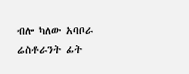ብሎ ካለው አባቦራ ሬስቶራንት ፊት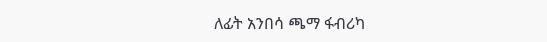ለፊት አንበሳ ጫማ ፋብሪካ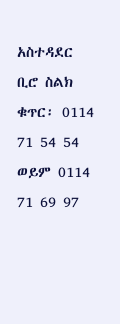አስተዳደር ቢሮ ስልክ ቁጥር፡ 0114 71 54 54 ወይም 0114 71 69 97